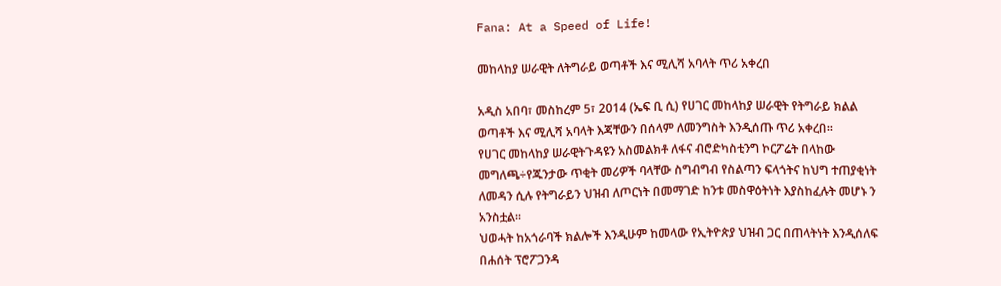Fana: At a Speed of Life!

መከላከያ ሠራዊት ለትግራይ ወጣቶች እና ሚሊሻ አባላት ጥሪ አቀረበ

አዲስ አበባ፣ መስከረም 5፣ 2014 (ኤፍ ቢ ሲ) የሀገር መከላከያ ሠራዊት የትግራይ ክልል ወጣቶች እና ሚሊሻ አባላት እጃቸውን በሰላም ለመንግስት እንዲሰጡ ጥሪ አቀረበ፡፡
የሀገር መከላከያ ሠራዊትጉዳዩን አስመልክቶ ለፋና ብሮድካስቲንግ ኮርፖሬት በላከው መግለጫ÷የጁንታው ጥቂት መሪዎች ባላቸው ስግብግብ የስልጣን ፍላጎትና ከህግ ተጠያቂነት ለመዳን ሲሉ የትግራይን ህዝብ ለጦርነት በመማገድ ከንቱ መስዋዕትነት እያስከፈሉት መሆኑ ን አንስቷል፡፡
ህወሓት ከአጎራባች ክልሎች እንዲሁም ከመላው የኢትዮጵያ ህዝብ ጋር በጠላትነት እንዲሰለፍ በሐሰት ፕሮፖጋንዳ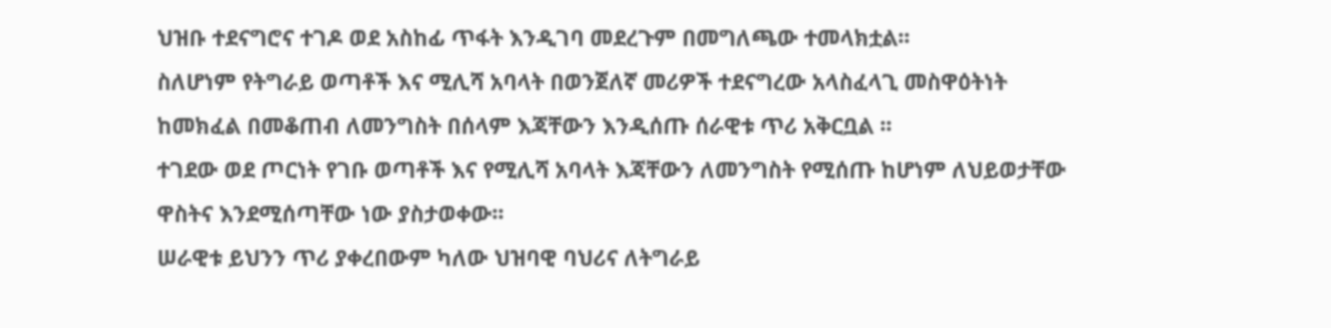ህዝቡ ተደናግሮና ተገዶ ወደ አስከፊ ጥፋት እንዲገባ መደረጉም በመግለጫው ተመላክቷል፡፡
ስለሆነም የትግራይ ወጣቶች እና ሚሊሻ አባላት በወንጀለኛ መሪዎች ተደናግረው አላስፈላጊ መስዋዕትነት ከመክፈል በመቆጠብ ለመንግስት በሰላም እጃቸውን እንዲሰጡ ሰራዊቱ ጥሪ አቅርቧል ፡፡
ተገደው ወደ ጦርነት የገቡ ወጣቶች እና የሚሊሻ አባላት እጃቸውን ለመንግስት የሚሰጡ ከሆነም ለህይወታቸው ዋስትና እንደሚሰጣቸው ነው ያስታወቀው፡፡
ሠራዊቱ ይህንን ጥሪ ያቀረበውም ካለው ህዝባዊ ባህሪና ለትግራይ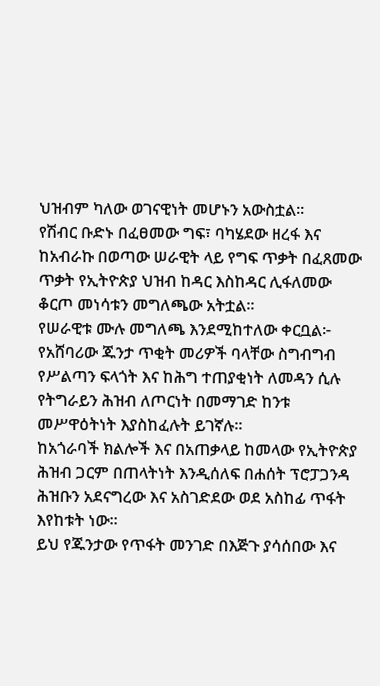ህዝብም ካለው ወገናዊነት መሆኑን አውስቷል፡፡
የሽብር ቡድኑ በፈፀመው ግፍ፣ ባካሄደው ዘረፋ እና ከአብራኩ በወጣው ሠራዊት ላይ የግፍ ጥቃት በፈጸመው ጥቃት የኢትዮጵያ ህዝብ ከዳር እስከዳር ሊፋለመው ቆርጦ መነሳቱን መግለጫው አትቷል፡፡
የሠራዊቱ ሙሉ መግለጫ እንደሚከተለው ቀርቧል፦
የአሸባሪው ጁንታ ጥቂት መሪዎች ባላቸው ስግብግብ የሥልጣን ፍላጎት እና ከሕግ ተጠያቂነት ለመዳን ሲሉ የትግራይን ሕዝብ ለጦርነት በመማገድ ከንቱ መሥዋዕትነት እያስከፈሉት ይገኛሉ።
ከአጎራባች ክልሎች እና በአጠቃላይ ከመላው የኢትዮጵያ ሕዝብ ጋርም በጠላትነት እንዲሰለፍ በሐሰት ፕሮፓጋንዳ ሕዝቡን አደናግረው እና አስገድደው ወደ አስከፊ ጥፋት እየከቱት ነው።
ይህ የጁንታው የጥፋት መንገድ በእጅጉ ያሳሰበው እና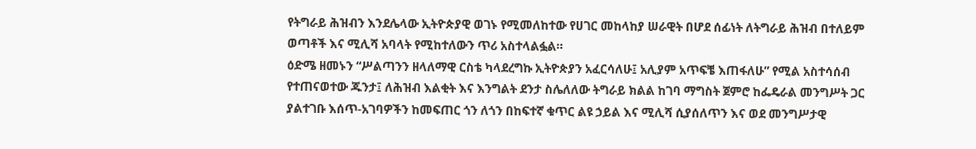የትግራይ ሕዝብን እንደሌላው ኢትዮጵያዊ ወገኑ የሚመለከተው የሀገር መከላከያ ሠራዊት በሆደ ሰፊነት ለትግራይ ሕዝብ በተለይም ወጣቶች እና ሚሊሻ አባላት የሚከተለውን ጥሪ አስተላልፏል።
ዕድሜ ዘመኑን “ሥልጣንን ዘላለማዊ ርስቴ ካላደረግኩ ኢትዮጵያን አፈርሳለሁ፤ አሊያም አጥፍቼ እጠፋለሁ” የሚል አስተሳሰብ የተጠናወተው ጁንታ፤ ለሕዝብ እልቂት እና እንግልት ደንታ ስሌለለው ትግራይ ክልል ከገባ ማግስት ጀምሮ ከፌዴራል መንግሥት ጋር ያልተገቡ እሰጥ-አገባዎችን ከመፍጠር ጎን ለጎን በከፍተኛ ቁጥር ልዩ ኃይል እና ሚሊሻ ሲያሰለጥን እና ወደ መንግሥታዊ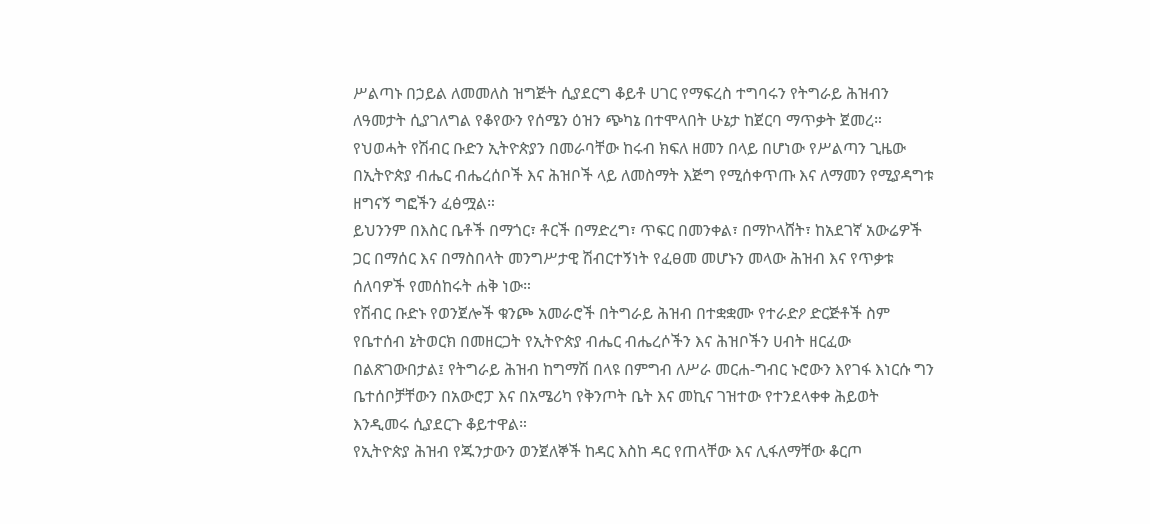ሥልጣኑ በኃይል ለመመለስ ዝግጅት ሲያደርግ ቆይቶ ሀገር የማፍረስ ተግባሩን የትግራይ ሕዝብን ለዓመታት ሲያገለግል የቆየውን የሰሜን ዕዝን ጭካኔ በተሞላበት ሁኔታ ከጀርባ ማጥቃት ጀመረ።
የህወሓት የሽብር ቡድን ኢትዮጵያን በመራባቸው ከሩብ ክፍለ ዘመን በላይ በሆነው የሥልጣን ጊዜው በኢትዮጵያ ብሔር ብሔረሰቦች እና ሕዝቦች ላይ ለመስማት እጅግ የሚሰቀጥጡ እና ለማመን የሚያዳግቱ ዘግናኝ ግፎችን ፈፅሟል።
ይህንንም በእስር ቤቶች በማጎር፣ ቶርች በማድረግ፣ ጥፍር በመንቀል፣ በማኮላሸት፣ ከአደገኛ አውሬዎች ጋር በማሰር እና በማስበላት መንግሥታዊ ሽብርተኝነት የፈፀመ መሆኑን መላው ሕዝብ እና የጥቃቱ ሰለባዎች የመሰከሩት ሐቅ ነው።
የሽብር ቡድኑ የወንጀሎች ቁንጮ አመራሮች በትግራይ ሕዝብ በተቋቋሙ የተራድዖ ድርጅቶች ስም የቤተሰብ ኔትወርክ በመዘርጋት የኢትዮጵያ ብሔር ብሔረሶችን እና ሕዝቦችን ሀብት ዘርፈው በልጽገውበታል፤ የትግራይ ሕዝብ ከግማሽ በላዩ በምግብ ለሥራ መርሐ-ግብር ኑሮውን እየገፋ እነርሱ ግን ቤተሰቦቻቸውን በአውሮፓ እና በአሜሪካ የቅንጦት ቤት እና መኪና ገዝተው የተንደላቀቀ ሕይወት እንዲመሩ ሲያደርጉ ቆይተዋል።
የኢትዮጵያ ሕዝብ የጁንታውን ወንጀለኞች ከዳር እስከ ዳር የጠላቸው እና ሊፋለማቸው ቆርጦ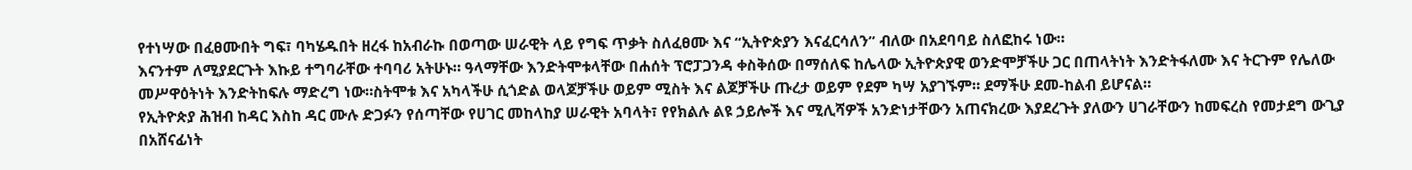የተነሣው በፈፀሙበት ግፍ፣ ባካሄዱበት ዘረፋ ከአብራኩ በወጣው ሠራዊት ላይ የግፍ ጥቃት ስለፈፀሙ እና “ኢትዮጵያን እናፈርሳለን” ብለው በአደባባይ ስለፎከሩ ነው።
እናንተም ለሚያደርጉት እኩይ ተግባራቸው ተባባሪ አትሁኑ። ዓላማቸው እንድትሞቱላቸው በሐሰት ፕሮፓጋንዳ ቀስቅሰው በማሰለፍ ከሌላው ኢትዮጵያዊ ወንድሞቻችሁ ጋር በጠላትነት እንድትፋለሙ እና ትርጉም የሌለው መሥዋዕትነት እንድትከፍሉ ማድረግ ነው።ስትሞቱ እና አካላችሁ ሲጎድል ወላጆቻችሁ ወይም ሚስት እና ልጆቻችሁ ጡረታ ወይም የደም ካሣ አያገኙም። ደማችሁ ደመ-ከልብ ይሆናል።
የኢትዮጵያ ሕዝብ ከዳር እስከ ዳር ሙሉ ድጋፉን የሰጣቸው የሀገር መከላከያ ሠራዊት አባላት፣ የየክልሉ ልዩ ኃይሎች እና ሚሊሻዎች አንድነታቸውን አጠናክረው እያደረጉት ያለውን ሀገራቸውን ከመፍረስ የመታደግ ውጊያ በአሸናፊነት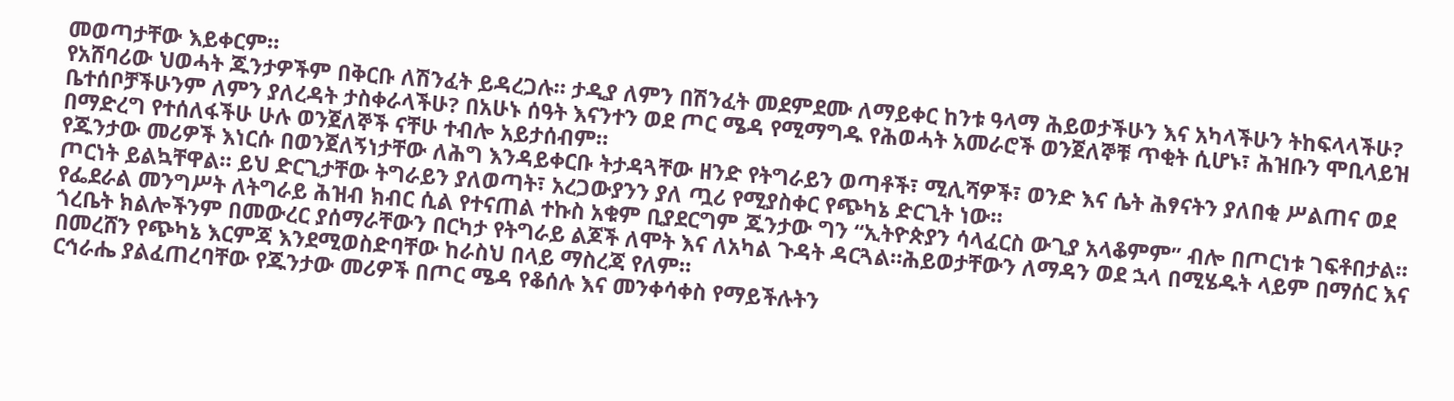መወጣታቸው እይቀርም።
የአሸባሪው ህወሓት ጁንታዎችም በቅርቡ ለሽንፈት ይዳረጋሉ። ታዲያ ለምን በሽንፈት መደምደሙ ለማይቀር ከንቱ ዓላማ ሕይወታችሁን እና አካላችሁን ትከፍላላችሁ? ቤተሰቦቻችሁንም ለምን ያለረዳት ታስቀራላችሁ? በአሁኑ ሰዓት እናንተን ወደ ጦር ሜዳ የሚማግዱ የሕወሓት አመራሮች ወንጀለኞቹ ጥቂት ሲሆኑ፣ ሕዝቡን ሞቢላይዝ በማድረግ የተሰለፋችሁ ሁሉ ወንጀለኞች ናቸሁ ተብሎ አይታሰብም።
የጁንታው መሪዎች እነርሱ በወንጀለኝነታቸው ለሕግ እንዳይቀርቡ ትታዳጓቸው ዘንድ የትግራይን ወጣቶች፣ ሚሊሻዎች፣ ወንድ እና ሴት ሕፃናትን ያለበቂ ሥልጠና ወደ ጦርነት ይልኳቸዋል። ይህ ድርጊታቸው ትግራይን ያለወጣት፣ አረጋውያንን ያለ ጧሪ የሚያስቀር የጭካኔ ድርጊት ነው።
የፌደራል መንግሥት ለትግራይ ሕዝብ ክብር ሲል የተናጠል ተኩስ አቁም ቢያደርግም ጁንታው ግን “ኢትዮጵያን ሳላፈርስ ውጊያ አላቆምም” ብሎ በጦርነቱ ገፍቶበታል። ጎረቤት ክልሎችንም በመውረር ያሰማራቸውን በርካታ የትግራይ ልጆች ለሞት እና ለአካል ጉዳት ዳርጓል።ሕይወታቸውን ለማዳን ወደ ኋላ በሚሄዱት ላይም በማሰር እና በመረሸን የጭካኔ እርምጃ እንደሚወስድባቸው ከራስህ በላይ ማስረጃ የለም።
ርኅራሔ ያልፈጠረባቸው የጁንታው መሪዎች በጦር ሜዳ የቆሰሉ እና መንቀሳቀስ የማይችሉትን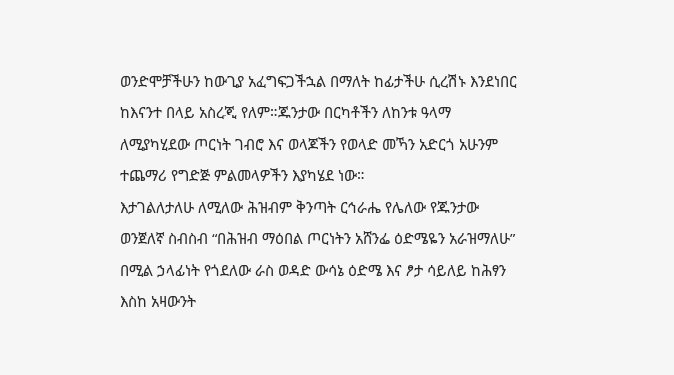ወንድሞቻችሁን ከውጊያ አፈግፍጋችኋል በማለት ከፊታችሁ ሲረሽኑ እንደነበር ከእናንተ በላይ አስረጂ የለም።ጁንታው በርካቶችን ለከንቱ ዓላማ ለሚያካሂደው ጦርነት ገብሮ እና ወላጆችን የወላድ መኻን አድርጎ አሁንም ተጨማሪ የግድጅ ምልመላዎችን እያካሄደ ነው።
እታገልለታለሁ ለሚለው ሕዝብም ቅንጣት ርኅራሔ የሌለው የጁንታው ወንጀለኛ ስብስብ “በሕዝብ ማዕበል ጦርነትን አሸንፌ ዕድሜዬን አራዝማለሁ” በሚል ኃላፊነት የጎደለው ራስ ወዳድ ውሳኔ ዕድሜ እና ፆታ ሳይለይ ከሕፃን እስከ አዛውንት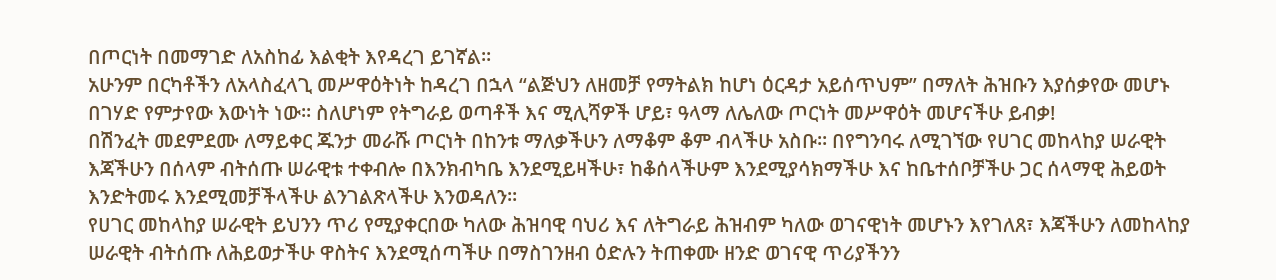በጦርነት በመማገድ ለአስከፊ እልቂት እየዳረገ ይገኛል።
አሁንም በርካቶችን ለአላስፈላጊ መሥዋዕትነት ከዳረገ በኋላ “ልጅህን ለዘመቻ የማትልክ ከሆነ ዕርዳታ አይሰጥህም” በማለት ሕዝቡን እያሰቃየው መሆኑ በገሃድ የምታየው እውነት ነው። ስለሆነም የትግራይ ወጣቶች እና ሚሊሻዎች ሆይ፣ ዓላማ ለሌለው ጦርነት መሥዋዕት መሆናችሁ ይብቃ!
በሽንፈት መደምደሙ ለማይቀር ጁንታ መራሹ ጦርነት በከንቱ ማለቃችሁን ለማቆም ቆም ብላችሁ አስቡ። በየግንባሩ ለሚገኘው የሀገር መከላከያ ሠራዊት እጃችሁን በሰላም ብትሰጡ ሠራዊቱ ተቀብሎ በእንክብካቤ እንደሚይዛችሁ፣ ከቆሰላችሁም እንደሚያሳክማችሁ እና ከቤተሰቦቻችሁ ጋር ሰላማዊ ሕይወት እንድትመሩ እንደሚመቻችላችሁ ልንገልጽላችሁ እንወዳለን።
የሀገር መከላከያ ሠራዊት ይህንን ጥሪ የሚያቀርበው ካለው ሕዝባዊ ባህሪ እና ለትግራይ ሕዝብም ካለው ወገናዊነት መሆኑን እየገለጸ፣ እጃችሁን ለመከላከያ ሠራዊት ብትሰጡ ለሕይወታችሁ ዋስትና እንደሚሰጣችሁ በማስገንዘብ ዕድሉን ትጠቀሙ ዘንድ ወገናዊ ጥሪያችንን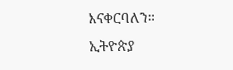እናቀርባለን።
ኢትዮጵያ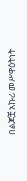በልጆቿ አኩሪ መሥዋዕትነት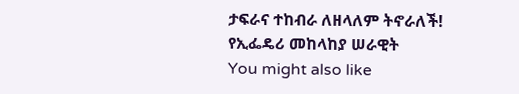ታፍራና ተከብራ ለዘላለም ትኖራለች!
የኢፌዴሪ መከላከያ ሠራዊት
You might also like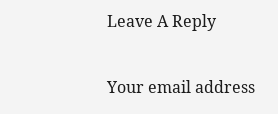Leave A Reply

Your email address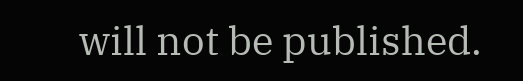will not be published.